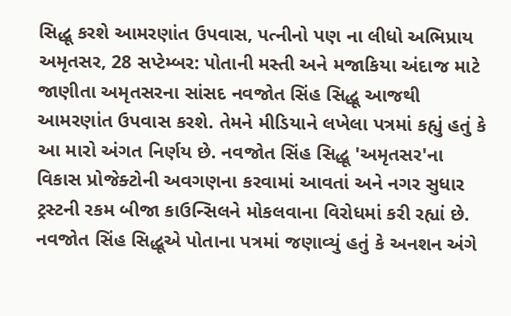સિદ્ધૂ કરશે આમરણાંત ઉપવાસ, પત્નીનો પણ ના લીધો અભિપ્રાય
અમૃતસર, 28 સપ્ટેમ્બર: પોતાની મસ્તી અને મજાકિયા અંદાજ માટે જાણીતા અમૃતસરના સાંસદ નવજોત સિંહ સિદ્ધૂ આજથી આમરણાંત ઉપવાસ કરશે. તેમને મીડિયાને લખેલા પત્રમાં કહ્યું હતું કે આ મારો અંગત નિર્ણય છે. નવજોત સિંહ સિદ્ધૂ 'અમૃતસર'ના વિકાસ પ્રોજેક્ટોની અવગણના કરવામાં આવતાં અને નગર સુધાર ટ્રસ્ટની રકમ બીજા કાઉન્સિલને મોકલવાના વિરોધમાં કરી રહ્યાં છે.
નવજોત સિંહ સિદ્ધૂએ પોતાના પત્રમાં જણાવ્યું હતું કે અનશન અંગે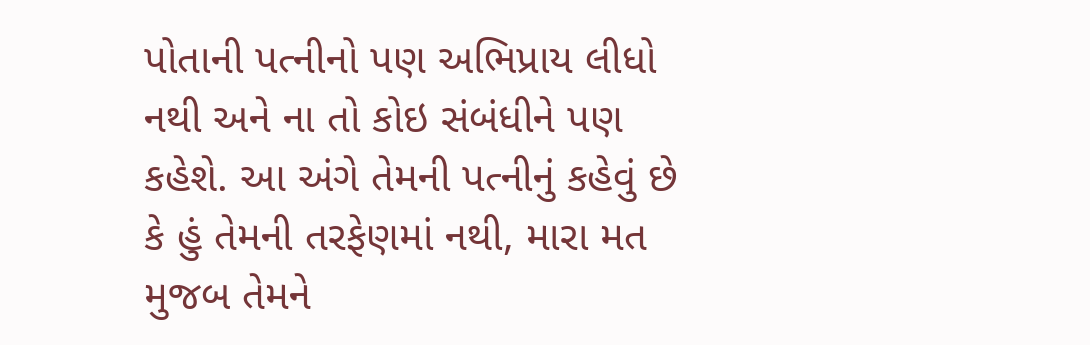પોતાની પત્નીનો પણ અભિપ્રાય લીધો નથી અને ના તો કોઇ સંબંધીને પણ કહેશે. આ અંગે તેમની પત્નીનું કહેવું છે કે હું તેમની તરફેણમાં નથી, મારા મત મુજબ તેમને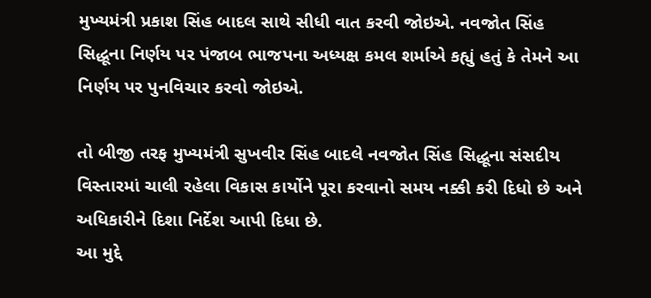મુખ્યમંત્રી પ્રકાશ સિંહ બાદલ સાથે સીધી વાત કરવી જોઇએ. નવજોત સિંહ સિદ્ધૂના નિર્ણય પર પંજાબ ભાજપના અધ્યક્ષ કમલ શર્માએ કહ્યું હતું કે તેમને આ નિર્ણય પર પુનવિચાર કરવો જોઇએ.

તો બીજી તરફ મુખ્યમંત્રી સુખવીર સિંહ બાદલે નવજોત સિંહ સિદ્ધૂના સંસદીય વિસ્તારમાં ચાલી રહેલા વિકાસ કાર્યોને પૂરા કરવાનો સમય નક્કી કરી દિધો છે અને અધિકારીને દિશા નિર્દેશ આપી દિધા છે.
આ મુદ્દે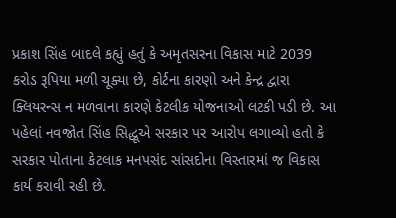પ્રકાશ સિંહ બાદલે કહ્યું હતું કે અમૃતસરના વિકાસ માટે 2039 કરોડ રૂપિયા મળી ચૂક્યા છે, કોર્ટના કારણો અને કેન્દ્ર દ્વારા ક્લિયરન્સ ન મળવાના કારણે કેટલીક યોજનાઓ લટકી પડી છે. આ પહેલાં નવજોત સિંહ સિદ્ધૂએ સરકાર પર આરોપ લગાવ્યો હતો કે સરકાર પોતાના કેટલાક મનપસંદ સાંસદોના વિસ્તારમાં જ વિકાસ કાર્ય કરાવી રહી છે.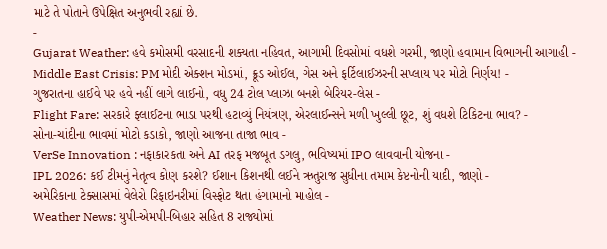માટે તે પોતાને ઉપેક્ષિત અનુભવી રહ્યાં છે.
-
Gujarat Weather: હવે કમોસમી વરસાદની શક્યતા નહિવત, આગામી દિવસોમાં વધશે ગરમી, જાણો હવામાન વિભાગની આગાહી -
Middle East Crisis: PM મોદી એક્શન મોડમાં, ક્રૂડ ઓઈલ, ગેસ અને ફર્ટિલાઈઝરની સપ્લાય પર મોટો નિર્ણય! -
ગુજરાતના હાઈવે પર હવે નહીં લાગે લાઈનો, વધુ 24 ટોલ પ્લાઝા બનશે બેરિયર-લેસ -
Flight Fare: સરકારે ફ્લાઈટના ભાડા પરથી હટાવ્યું નિયંત્રણ, એરલાઈન્સને મળી ખુલ્લી છૂટ, શું વધશે ટિકિટના ભાવ? -
સોના-ચાંદીના ભાવમાં મોટો કડાકો, જાણો આજના તાજા ભાવ -
VerSe Innovation : નફાકારકતા અને AI તરફ મજબૂત ડગલુ, ભવિષ્યમાં IPO લાવવાની યોજના -
IPL 2026: કઈ ટીમનું નેતૃત્વ કોણ કરશે? ઈશાન કિશનથી લઈને ઋતુરાજ સુધીના તમામ કેપ્ટનોની યાદી, જાણો -
અમેરિકાના ટેક્સાસમાં વેલેરો રિફાઇનરીમાં વિસ્ફોટ થતા હંગામાનો માહોલ -
Weather News: યુપી-એમપી-બિહાર સહિત 8 રાજ્યોમાં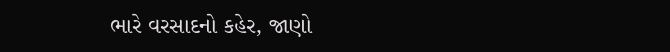ભારે વરસાદનો કહેર, જાણો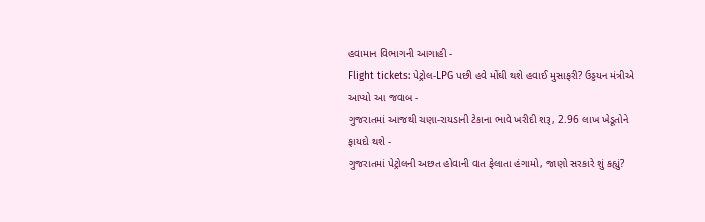હવામાન વિભાગની આગાહી -
Flight tickets: પેટ્રોલ-LPG પછી હવે મોંઘી થશે હવાઈ મુસાફરી? ઉડ્ડયન મંત્રીએ આપ્યો આ જવાબ -
ગુજરાતમાં આજથી ચણા-રાયડાની ટેકાના ભાવે ખરીદી શરૂ, 2.96 લાખ ખેડૂતોને ફાયદો થશે -
ગુજરાતમાં પેટ્રોલની અછત હોવાની વાત ફેલાતા હંગામો, જાણો સરકારે શું કહ્યું?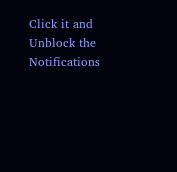Click it and Unblock the Notifications